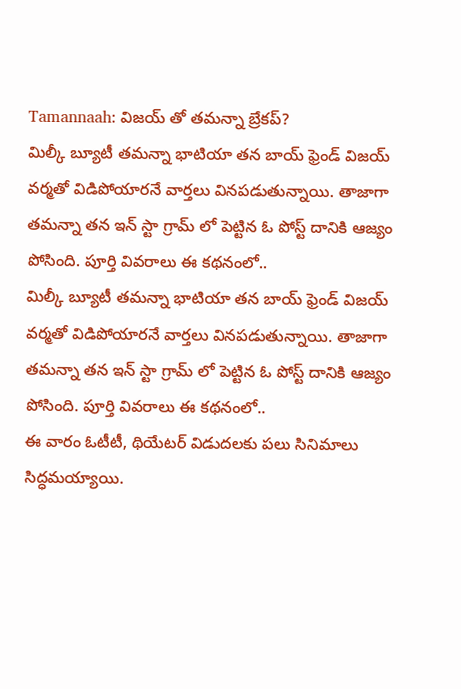Tamannaah: విజయ్ తో తమన్నా బ్రేకప్?
మిల్కీ బ్యూటీ తమన్నా భాటియా తన బాయ్ ఫ్రెండ్ విజయ్ వర్మతో విడిపోయారనే వార్తలు వినపడుతున్నాయి. తాజాగా తమన్నా తన ఇన్ స్టా గ్రామ్ లో పెట్టిన ఓ పోస్ట్ దానికి ఆజ్యం పోసింది. పూర్తి వివరాలు ఈ కథనంలో..
మిల్కీ బ్యూటీ తమన్నా భాటియా తన బాయ్ ఫ్రెండ్ విజయ్ వర్మతో విడిపోయారనే వార్తలు వినపడుతున్నాయి. తాజాగా తమన్నా తన ఇన్ స్టా గ్రామ్ లో పెట్టిన ఓ పోస్ట్ దానికి ఆజ్యం పోసింది. పూర్తి వివరాలు ఈ కథనంలో..
ఈ వారం ఓటీటీ, థియేటర్ విడుదలకు పలు సినిమాలు సిద్ధమయ్యాయి.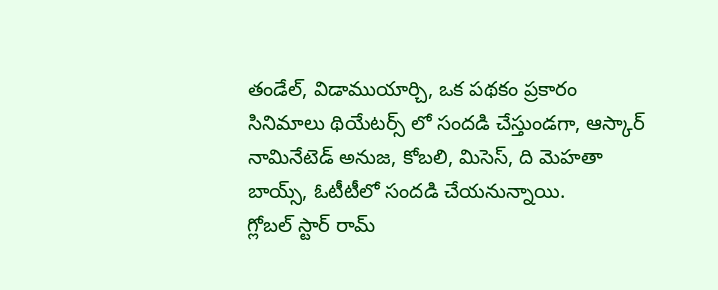తండేల్, విడాముయార్చి, ఒక పథకం ప్రకారం సినిమాలు థియేటర్స్ లో సందడి చేస్తుండగా, ఆస్కార్ నామినేటెడ్ అనుజ, కోబలి, మిసెస్, ది మెహతా బాయ్స్, ఓటీటీలో సందడి చేయనున్నాయి.
గ్లోబల్ స్టార్ రామ్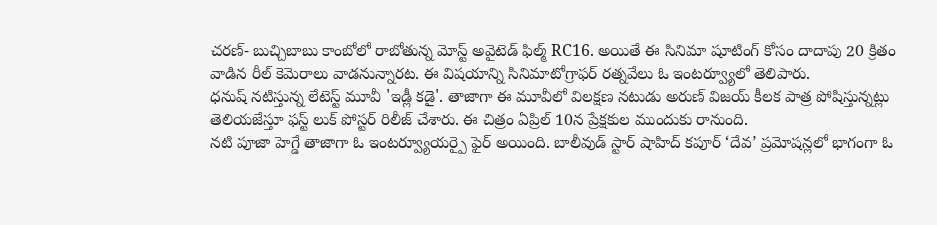చరణ్- బుచ్చిబాబు కాంబోలో రాబోతున్న మోస్ట్ అవైటెడ్ ఫిల్మ్ RC16. అయితే ఈ సినిమా షూటింగ్ కోసం దాదాపు 20 క్రితం వాడిన రీల్ కెమెరాలు వాడనున్నారట. ఈ విషయాన్ని సినిమాటోగ్రాఫర్ రత్నవేలు ఓ ఇంటర్వ్యూలో తెలిపారు.
ధనుష్ నటిస్తున్న లేటెస్ట్ మూవీ 'ఇడ్లీ కడై'. తాజాగా ఈ మూవీలో విలక్షణ నటుడు అరుణ్ విజయ్ కీలక పాత్ర పోషిస్తున్నట్లు తెలియజేస్తూ ఫస్ట్ లుక్ పోస్టర్ రిలీజ్ చేశారు. ఈ చిత్రం ఏప్రిల్ 10న ప్రేక్షకుల ముందుకు రానుంది.
నటి పూజా హెగ్డే తాజాగా ఓ ఇంటర్వ్యూయర్పై ఫైర్ అయింది. బాలీవుడ్ స్టార్ షాహిద్ కపూర్ ‘దేవ’ ప్రమోషన్లలో భాగంగా ఓ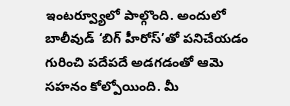ఇంటర్వ్యూలో పాల్గొంది. అందులో బాలీవుడ్ ‘బిగ్ హీరోస్’తో పనిచేయడం గురించి పదేపదే అడగడంతో ఆమె సహనం కోల్పోయింది. మీ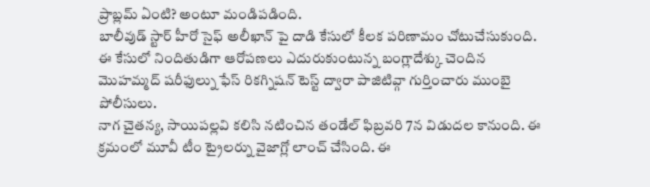ప్రాబ్లమ్ ఏంటి? అంటూ మండిపడింది.
బాలీవుడ్ స్టార్ హీరో సైఫ్ అలీఖాన్ పై దాడి కేసులో కీలక పరిణామం చోటుచేసుకుంది. ఈ కేసులో నిందితుడిగా ఆరోపణలు ఎదురుకుంటున్న బంగ్లాదేశ్కు చెందిన మొహమ్మద్ షరీఫుల్ను ఫేస్ రికగ్నిషన్ టెస్ట్ ద్వారా పాజిటివ్గా గుర్తించారు ముంబై పోలీసులు.
నాగ చైతన్య, సాయిపల్లవి కలిసి నటించిన తండేల్ ఫిబ్రవరి 7న విడుదల కానుంది. ఈ క్రమంలో మూవీ టీం ట్రైలర్ను వైజాగ్లో లాంచ్ చేసింది. ఈ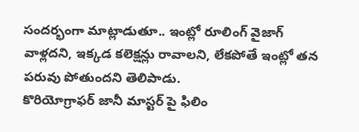సందర్భంగా మాట్లాడుతూ.. ఇంట్లో రూలింగ్ వైజాగ్ వాళ్లదని, ఇక్కడ కలెక్షన్లు రావాలని, లేకపోతే ఇంట్లో తన పరువు పోతుందని తెలిపాడు.
కొరియోగ్రాఫర్ జానీ మాస్టర్ పై ఫిలిం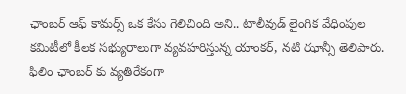ఛాంబర్ ఆఫ్ కామర్స్ ఒక కేసు గెలిచింది అని.. టాలీవుడ్ లైంగిక వేధింపుల కమిటీలో కీలక సభ్యురాలుగా వ్యవహరిస్తున్న యాంకర్, నటి ఝాన్సీ తెలిపారు. ఫిలిం ఛాంబర్ కు వ్యతిరేకంగా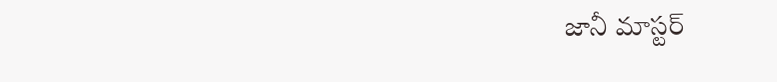జానీ మాస్టర్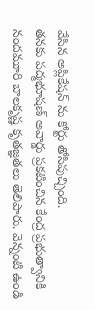వేసిన అప్లికేషన్ ను కోర్టు తోసిపుచ్చింది.
తనకు పద్మభూషణ్ అవార్డు ప్రకటించిన కేంద్ర ప్రభుత్వానికి నందమూరి బాలకృష్ణ కృతజ్ఞతలు తెలిపారు. వెన్నంటి ఉండి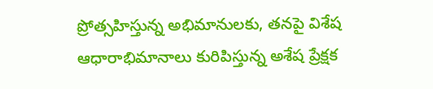ప్రోత్సహిస్తున్న అభిమానులకు, తనపై విశేష ఆధారాభిమానాలు కురిపిస్తున్న అశేష ప్రేక్షక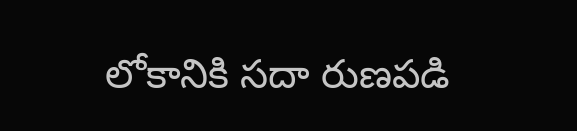లోకానికి సదా రుణపడి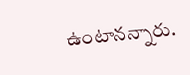ఉంటానన్నారు.